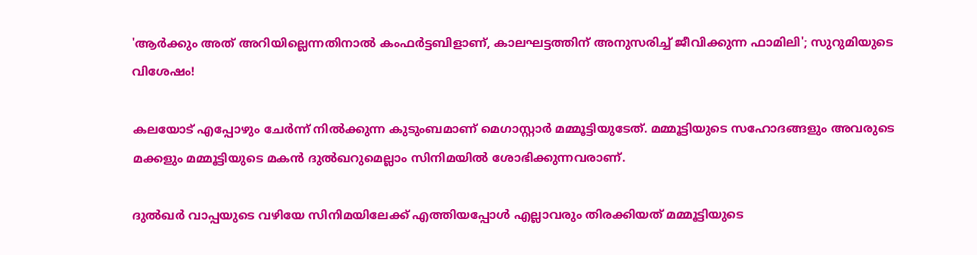'ആർക്കും അത് അറിയില്ലെന്നതിനാൽ കംഫർട്ടബിളാണ്, കാലഘട്ടത്തിന് അനുസരിച്ച് ജീവിക്കുന്ന ഫാമിലി'; സുറുമിയുടെ വിശേഷം!

കലയോട് എപ്പോഴും ചേർന്ന് നിൽക്കുന്ന കുടുംബമാണ് മെഗാസ്റ്റാർ മമ്മൂട്ടിയുടേത്. മമ്മൂട്ടിയുടെ സഹോദങ്ങളും അവരുടെ മക്കളും മമ്മൂട്ടിയുടെ മകൻ ദുൽഖറുമെല്ലാം സിനിമയിൽ ശോഭിക്കുന്നവരാണ്.

ദുൽഖർ വാപ്പയുടെ വഴിയേ സിനിമയിലേക്ക് എത്തിയപ്പോൾ എല്ലാവരും തിരക്കിയത് മമ്മൂട്ടിയുടെ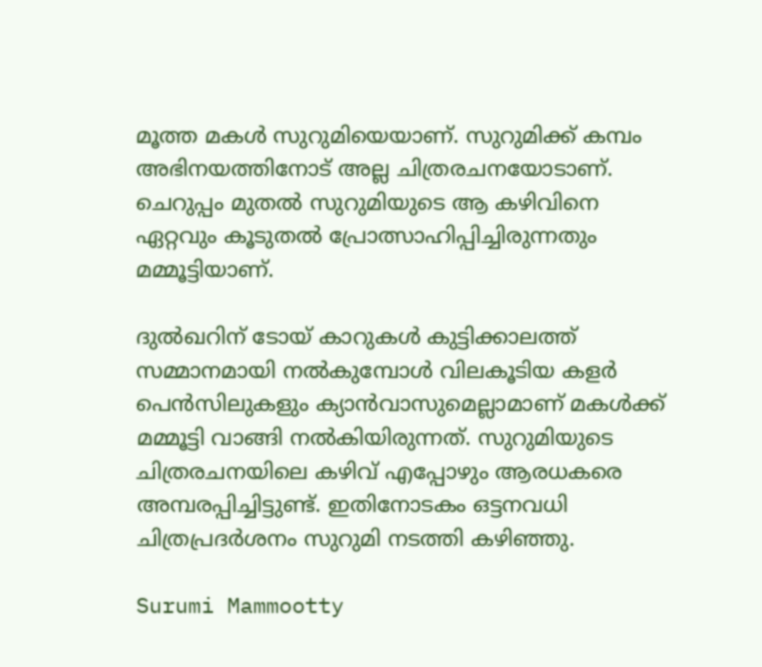മൂത്ത മകൾ സുറുമിയെയാണ്. സുറുമിക്ക് കമ്പം അഭിനയത്തിനോട് അല്ല ചിത്രരചനയോടാണ്. ചെറുപ്പം മുതൽ സുറുമിയുടെ ആ കഴിവിനെ ഏറ്റവും കൂടുതൽ പ്രോത്സാഹിപ്പിച്ചിരുന്നതും മമ്മൂട്ടിയാണ്.

ദുൽഖറിന് ടോയ് കാറുകൾ കുട്ടിക്കാലത്ത് സമ്മാനമായി നൽകുമ്പോൾ വിലകൂടിയ കളർ പെൻസിലുകളും ക്യാൻവാസുമെല്ലാമാണ് മകൾക്ക് മമ്മൂട്ടി വാങ്ങി നൽകിയിരുന്നത്. സുറുമിയുടെ ചിത്രരചനയിലെ കഴിവ് എപ്പോഴും ആരധകരെ അമ്പരപ്പിച്ചിട്ടുണ്ട്. ഇതിനോടകം ഒട്ടനവധി ചിത്രപ്രദർശനം സുറുമി നടത്തി കഴിഞ്ഞു.

Surumi Mammootty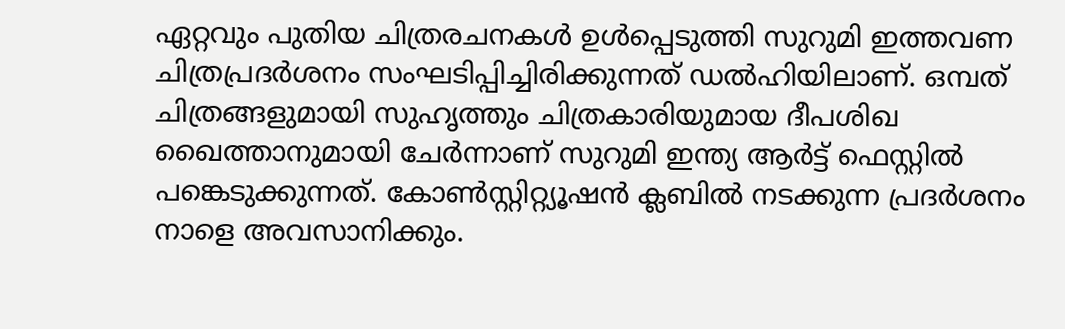ഏറ്റവും പുതിയ ചിത്രരചനകൾ ഉൾപ്പെടുത്തി സുറുമി ഇത്തവണ ചിത്രപ്രദർശനം സംഘടിപ്പിച്ചിരിക്കുന്നത് ഡൽഹിയിലാണ്. ഒമ്പത് ചിത്രങ്ങളുമായി സുഹൃത്തും ചിത്രകാരിയുമായ ദീപശിഖ ഖൈത്താനുമായി ചേർന്നാണ് സുറുമി ഇന്ത്യ ആർട്ട് ഫെസ്റ്റിൽ പങ്കെടുക്കുന്നത്. കോൺസ്റ്റിറ്റ്യൂഷൻ ക്ലബിൽ നടക്കുന്ന പ്രദർശനം നാളെ അവസാനിക്കും.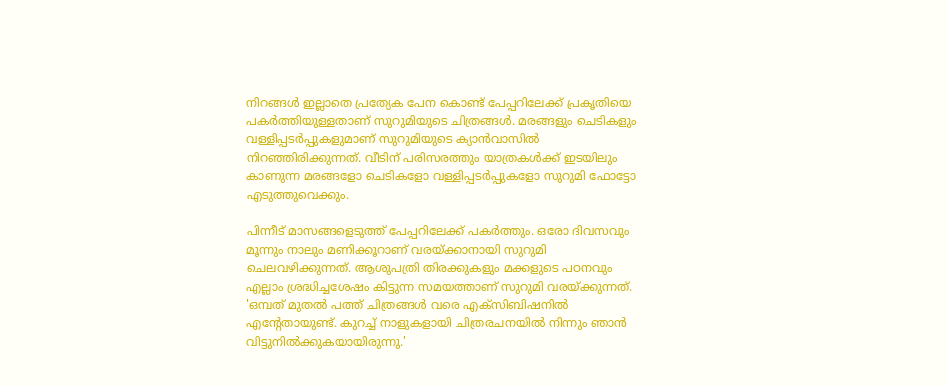നിറങ്ങൾ ഇല്ലാതെ പ്രത്യേക പേന കൊണ്ട് പേപ്പറിലേക്ക് പ്രകൃതിയെ പകർത്തിയുള്ളതാണ് സുറുമിയുടെ ചിത്രങ്ങൾ. മരങ്ങളും ചെടികളും വള്ളിപ്പടർപ്പുകളുമാണ് സുറുമിയുടെ ക്യാൻവാസിൽ നിറഞ്ഞിരിക്കുന്നത്. വീടിന് പരിസരത്തും യാത്രകൾക്ക് ഇടയിലും കാണുന്ന മരങ്ങളോ ചെടികളോ വള്ളിപ്പടർപ്പുകളോ സുറുമി ഫോട്ടോ എടുത്തുവെക്കും.

പിന്നീട് മാസങ്ങളെടുത്ത് പേപ്പറിലേക്ക് പകർത്തും. ഒരോ ദിവസവും മൂന്നും നാലും മണിക്കൂറാണ് വരയ്ക്കാനായി സുറുമി ചെലവഴിക്കുന്നത്. ആശുപത്രി തിരക്കുകളും മക്കളുടെ പഠനവും എല്ലാം ശ്രദ്ധിച്ചശേഷം കിട്ടുന്ന സമയത്താണ് സുറുമി വരയ്ക്കുന്നത്. 'ഒമ്പത് മുതൽ പത്ത് ചിത്രങ്ങൾ വരെ എക്സിബിഷനിൽ എന്റേതായുണ്ട്. കുറച്ച് നാളുകളായി ചിത്രരചനയിൽ നിന്നും ഞാൻ വിട്ടുനിൽക്കുകയായിരുന്നു.'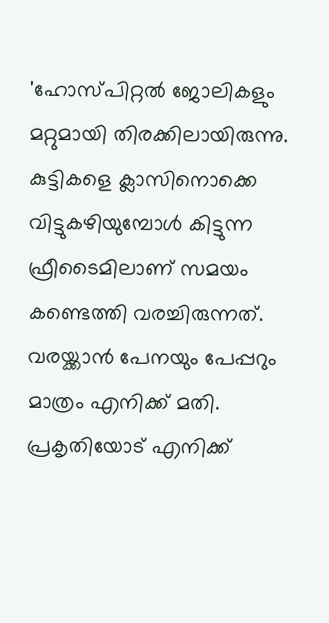'ഹോസ്പിറ്റൽ ജോലികളും മറ്റുമായി തിരക്കിലായിരുന്നു. കുട്ടികളെ ക്ലാസിനൊക്കെ വിട്ടുകഴിയുമ്പോൾ കിട്ടുന്ന ഫ്രീടൈമിലാണ് സമയം കണ്ടെത്തി വരച്ചിരുന്നത്. വരയ്ക്കാൻ പേനയും പേപ്പറും മാത്രം എനിക്ക് മതി. പ്രകൃതിയോട് എനിക്ക്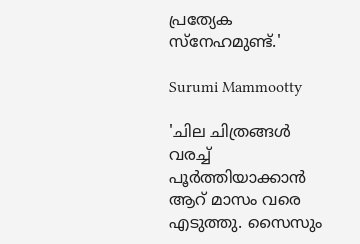പ്രത്യേക സ്നേഹമുണ്ട്.'

Surumi Mammootty

'ചില ചിത്രങ്ങൾ വരച്ച് പൂർത്തിയാക്കാൻ ആറ് മാസം വരെ എടുത്തു. സൈസും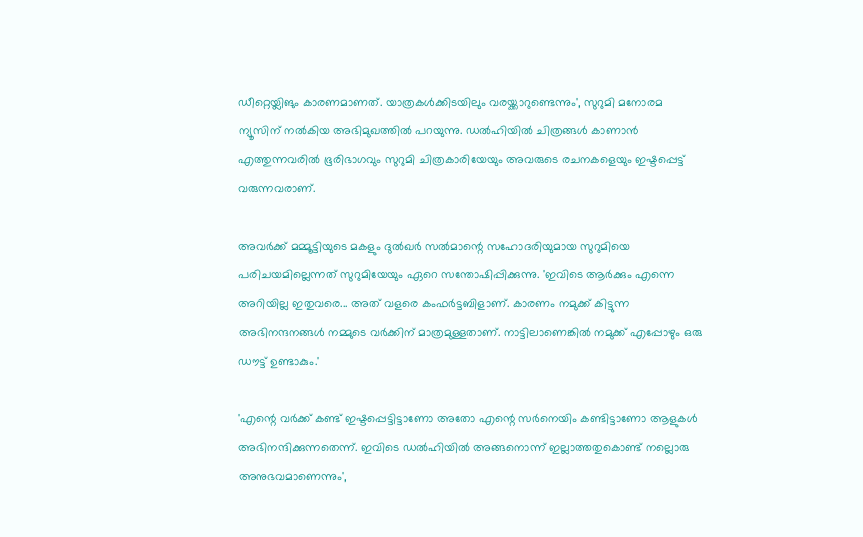ഡീറ്റെയ്ലിങും കാരണമാണത്. യാത്രകൾക്കിടയിലും വരയ്ക്കാറുണ്ടെന്നും', സുറുമി മനോരമ ന്യൂസിന് നൽകിയ അഭിമുഖത്തിൽ പറയുന്നു. ഡൽഹിയിൽ ചിത്രങ്ങൾ കാണാൻ എത്തുന്നവരിൽ ഭൂരിഭാഗവും സുറുമി ചിത്രകാരിയേയും അവരുടെ രചനകളെയും ഇഷ്ടപ്പെട്ട് വരുന്നവരാണ്.

അവർക്ക് മമ്മൂട്ടിയുടെ മകളും ദുൽഖർ സൽമാന്റെ സഹോദരിയുമായ സുറുമിയെ പരിചയമില്ലെന്നത് സുറുമിയേയും ഏറെ സന്തോഷിപ്പിക്കുന്നു. 'ഇവിടെ ആർക്കും എന്നെ അറിയില്ല ഇതുവരെ... അത് വളരെ കംഫർട്ടബിളാണ്. കാരണം നമുക്ക് കിട്ടുന്ന അഭിനന്ദനങ്ങൾ നമ്മുടെ വർക്കിന് മാത്രമുള്ളതാണ്. നാട്ടിലാണെങ്കിൽ നമുക്ക് എപ്പോഴും ഒരു ഡൗട്ട് ഉണ്ടാകും.'

'എന്റെ വർക്ക് കണ്ട് ഇഷ്ടപ്പെ‍ട്ടിട്ടാണോ അതോ എന്റെ സർനെയിം കണ്ടിട്ടാണോ ആളുകൾ അഭിനന്ദിക്കുന്നതെന്ന്. ഇവിടെ ഡൽഹിയിൽ അങ്ങനൊന്ന് ഇല്ലാത്തതുകൊണ്ട് നല്ലൊരു അനുഭവമാണെന്നും',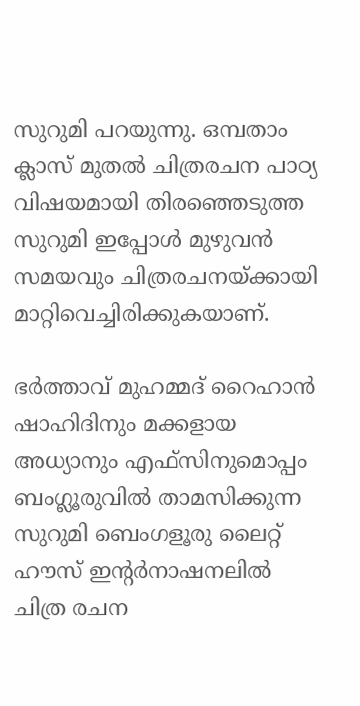സുറുമി പറയുന്നു. ഒമ്പതാം ക്ലാസ് മുതൽ ചിത്രരചന പാഠ്യ വിഷയമായി തിരഞ്ഞെടുത്ത സുറുമി ഇപ്പോൾ മുഴുവൻ സമയവും ചിത്രരചനയ്ക്കായി മാറ്റിവെച്ചിരിക്കുകയാണ്.

ഭർത്താവ് മുഹമ്മദ് റൈഹാൻ ഷാഹിദിനും മക്കളായ അധ്യാനും എഫ്സിനുമൊപ്പം ബംഗ്ലൂരുവിൽ താമസിക്കുന്ന സുറുമി ബെംഗളൂരു ലൈറ്റ് ഹൗസ് ഇന്റർനാഷനലിൽ ചിത്ര രചന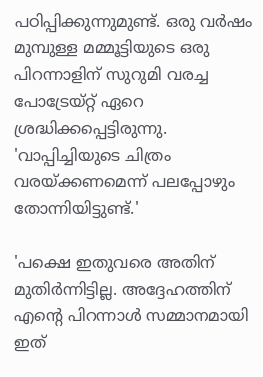പഠിപ്പിക്കുന്നുമുണ്ട്. ഒരു വർഷം മുമ്പുള്ള മമ്മൂട്ടിയുടെ ഒരു പിറന്നാളിന് സുറുമി വരച്ച പോട്രേയ്റ്റ് ഏറെ ശ്രദ്ധിക്കപ്പെട്ടിരുന്നു. 'വാപ്പിച്ചിയുടെ ചിത്രം വരയ്ക്കണമെന്ന് പലപ്പോഴും തോന്നിയിട്ടുണ്ട്.'

'പക്ഷെ ഇതുവരെ അതിന് മുതി‍ർന്നിട്ടില്ല. അദ്ദേഹത്തിന് എന്റെ പിറന്നാൾ സമ്മാനമായി ഇത്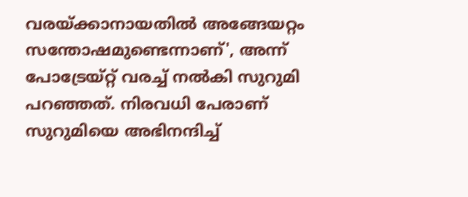വരയ്ക്കാനായതിൽ അങ്ങേയറ്റം സന്തോഷമുണ്ടെന്നാണ്', അന്ന് പോട്രേയ്റ്റ് വരച്ച് നൽകി സുറുമി പറഞ്ഞത്. നിരവധി പേരാണ് സുറുമിയെ അഭിനന്ദിച്ച്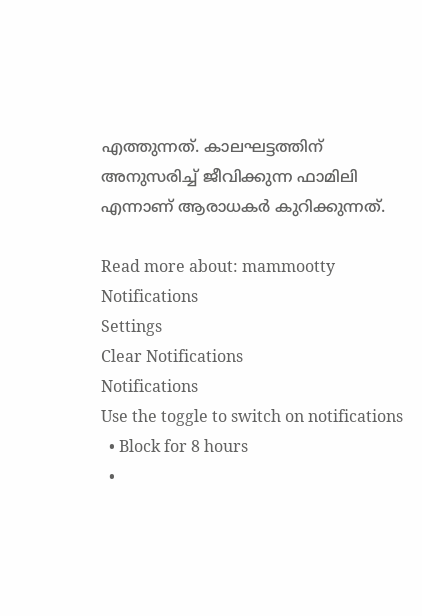എത്തുന്നത്. കാലഘട്ടത്തിന് അനുസരിച്ച് ജീവിക്കുന്ന ഫാമിലി എന്നാണ് ആരാധകർ കുറിക്കുന്നത്.

Read more about: mammootty
Notifications
Settings
Clear Notifications
Notifications
Use the toggle to switch on notifications
  • Block for 8 hours
  •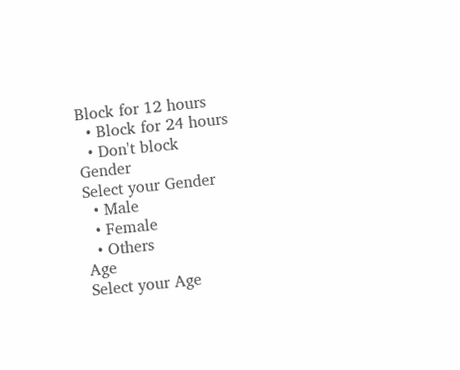Block for 12 hours
  • Block for 24 hours
  • Don't block
Gender
Select your Gender
  • Male
  • Female
  • Others
Age
Select your Age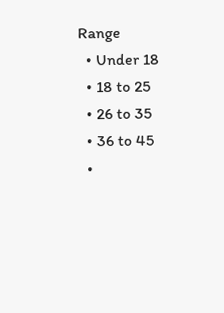Range
  • Under 18
  • 18 to 25
  • 26 to 35
  • 36 to 45
  •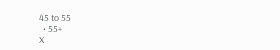45 to 55
  • 55+
X